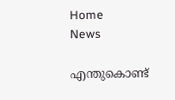Home
News

എന്തുകൊണ്ട്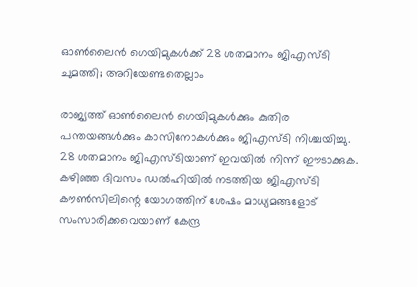ഓൺലൈൻ ഗെയിമുകൾക്ക് 28 ശതമാനം ജിഎസ്ടി ചുമത്തി; അറിയേണ്ടതെല്ലാം

രാജ്യത്ത് ഓൺലൈൻ ഗെയിമുകൾക്കും കുതിര പന്തയങ്ങൾക്കും കാസിനോകൾക്കും ജിഎസ്ടി നിശ്ചയിച്ചു. 28 ശതമാനം ജിഎസ്ടിയാണ് ഇവയിൽ നിന്ന് ഈടാക്കുക. കഴിഞ്ഞ ദിവസം ഡൽഹിയിൽ നടത്തിയ ജിഎസ്ടി കൗൺസിലിന്റെ യോഗത്തിന് ശേഷം മാധ്യമങ്ങളോട് സംസാരിക്കവെയാണ് കേന്ദ്ര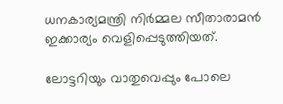ധനകാര്യമന്ത്രി നിർമ്മല സീതാരാമൻ ഇക്കാര്യം വെളിപ്പെടുത്തിയത്.

ലോട്ടറിയും വാതുവെപ്പും പോലെ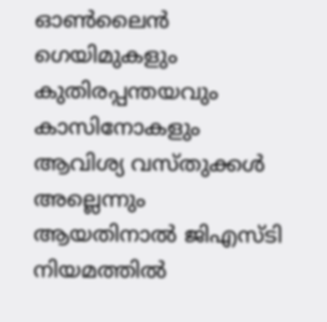ഓൺലൈൻ ഗെയിമുകളും കുതിരപ്പന്തയവും കാസിനോകളും ആവിശ്യ വസ്തുക്കൾ അല്ലെന്നും ആയതിനാൽ ജിഎസ്ടി നിയമത്തിൽ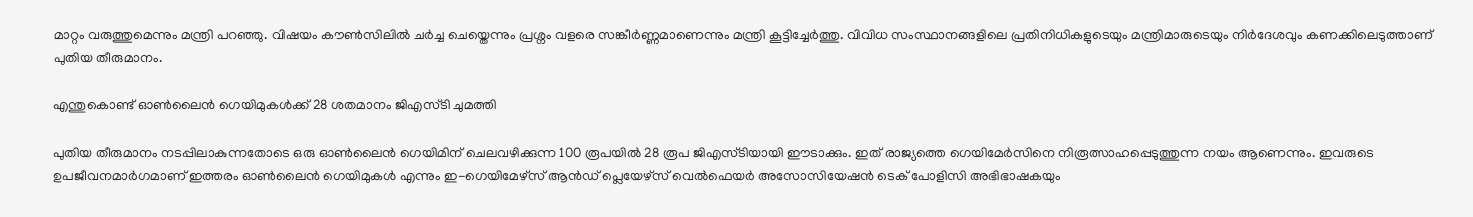മാറ്റം വരുത്തുമെന്നും മന്ത്രി പറഞ്ഞു. വിഷയം കൗൺസിലിൽ ചർച്ച ചെയ്തെന്നും പ്രശ്നം വളരെ സങ്കീർണ്ണമാണെന്നും മന്ത്രി കൂട്ടിച്ചേർത്തു. വിവിധ സംസ്ഥാനങ്ങളിലെ പ്രതിനിധികളുടെയും മന്ത്രിമാരുടെയും നിർദേശവും കണക്കിലെടുത്താണ് പുതിയ തീരുമാനം.

എന്തുകൊണ്ട് ഓൺലൈൻ ഗെയിമുകൾക്ക് 28 ശതമാനം ജിഎസ്ടി ചുമത്തി

പുതിയ തീരുമാനം നടപ്പിലാകുന്നതോടെ ഒരു ഓൺലൈൻ ഗെയിമിന് ചെലവഴിക്കുന്ന 100 രൂപയിൽ 28 രൂപ ജിഎസ്ടിയായി ഈടാക്കും. ഇത് രാജ്യത്തെ ഗെയിമേർസിനെ നിരൂത്സാഹപ്പെടുത്തുന്ന നയം ആണെന്നും. ഇവരുടെ ഉപജീവനമാർഗമാണ് ഇത്തരം ഓൺലൈൻ ഗെയിമുകൾ എന്നും ഇ-ഗെയിമേഴ്‌സ് ആൻഡ് പ്ലെയേഴ്‌സ് വെൽഫെയർ അസോസിയേഷൻ ടെക് പോളിസി അഭിഭാഷകയും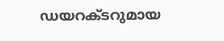ഡയറക്ടറുമായ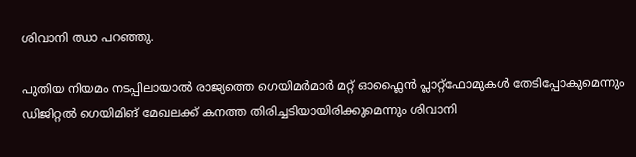ശിവാനി ഝാ പറഞ്ഞു.

പുതിയ നിയമം നടപ്പിലായാൽ രാജ്യത്തെ ഗെയിമർമാർ മറ്റ് ഓഫ്ലൈൻ പ്ലാറ്റ്ഫോമുകൾ തേടിപ്പോകുമെന്നും ഡിജിറ്റൽ ഗെയിമിങ് മേഖലക്ക് കനത്ത തിരിച്ചടിയായിരിക്കുമെന്നും ശിവാനി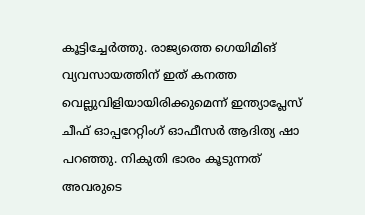കൂട്ടിച്ചേർത്തു. രാജ്യത്തെ ഗെയിമിങ് വ്യവസായത്തിന് ഇത് കനത്ത വെല്ലുവിളിയായിരിക്കുമെന്ന് ഇന്ത്യാപ്ലേസ് ചീഫ് ഓപ്പറേറ്റിംഗ് ഓഫീസർ ആദിത്യ ഷാ പറഞ്ഞു. നികുതി ഭാരം കൂടുന്നത് അവരുടെ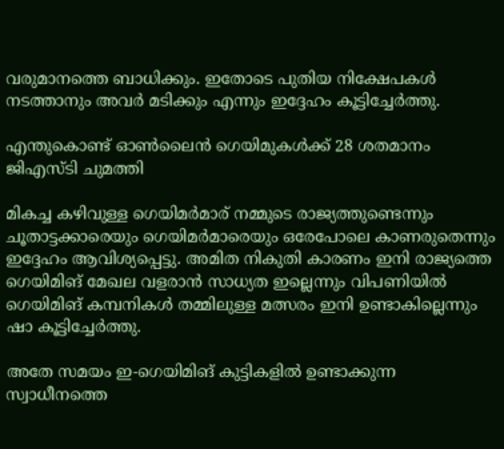വരുമാനത്തെ ബാധിക്കും. ഇതോടെ പുതിയ നിക്ഷേപകൾ നടത്താനും അവർ മടിക്കും എന്നും ഇദ്ദേഹം കൂട്ടിച്ചേർത്തു.

എന്തുകൊണ്ട് ഓൺലൈൻ ഗെയിമുകൾക്ക് 28 ശതമാനം ജിഎസ്ടി ചുമത്തി

മികച്ച കഴിവുള്ള ഗെയിമർമാര് നമ്മുടെ രാജ്യത്തുണ്ടെന്നും ചൂതാട്ടക്കാരെയും ഗെയിമർമാരെയും ഒരേപോലെ കാണരുതെന്നും ഇദ്ദേഹം ആവിശ്യപ്പെട്ടു. അമിത നികുതി കാരണം ഇനി രാജ്യത്തെ ഗെയിമിങ് മേഖല വളരാൻ സാധ്യത ഇല്ലെന്നും വിപണിയിൽ ഗെയിമിങ് കമ്പനികൾ തമ്മിലുള്ള മത്സരം ഇനി ഉണ്ടാകില്ലെന്നും ഷാ കൂട്ടിച്ചേർത്തു.

അതേ സമയം ഇ-ഗെയിമിങ് കുട്ടികളിൽ ഉണ്ടാക്കുന്ന സ്വാധീനത്തെ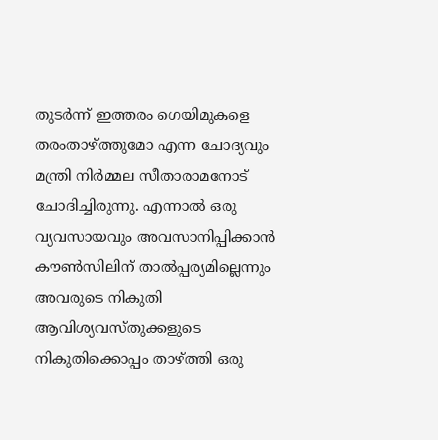തുടർന്ന് ഇത്തരം ഗെയിമുകളെ തരംതാഴ്ത്തുമോ എന്ന ചോദ്യവും മന്ത്രി നിർമ്മല സീതാരാമനോട് ചോദിച്ചിരുന്നു. എന്നാൽ ഒരു വ്യവസായവും അവസാനിപ്പിക്കാൻ കൗൺസിലിന് താൽപ്പര്യമില്ലെന്നും അവരുടെ നികുതി ആവിശ്യവസ്തുക്കളുടെ നികുതിക്കൊപ്പം താഴ്ത്തി ഒരു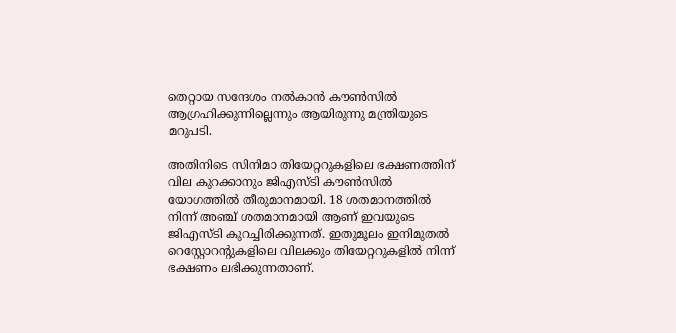തെറ്റായ സന്ദേശം നൽകാൻ കൗൺസിൽ ആഗ്രഹിക്കുന്നില്ലെന്നും ആയിരുന്നു മന്ത്രിയുടെ മറുപടി.

അതിനിടെ സിനിമാ തിയേറ്ററുകളിലെ ഭക്ഷണത്തിന് വില കുറക്കാനും ജിഎസ്ടി കൗൺസിൽ യോഗത്തിൽ തീരുമാനമായി. 18 ശതമാനത്തിൽ നിന്ന് അഞ്ച് ശതമാനമായി ആണ് ഇവയുടെ ജിഎസ്ടി കുറച്ചിരിക്കുന്നത്. ഇതുമൂലം ഇനിമുതൽ റെസ്റ്റോറന്റുകളിലെ വിലക്കും തിയേറ്ററുകളിൽ നിന്ന് ഭക്ഷണം ലഭിക്കുന്നതാണ്.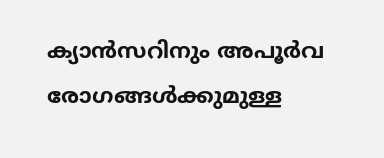ക്യാൻസറിനും അപൂർവ രോഗങ്ങൾക്കുമുള്ള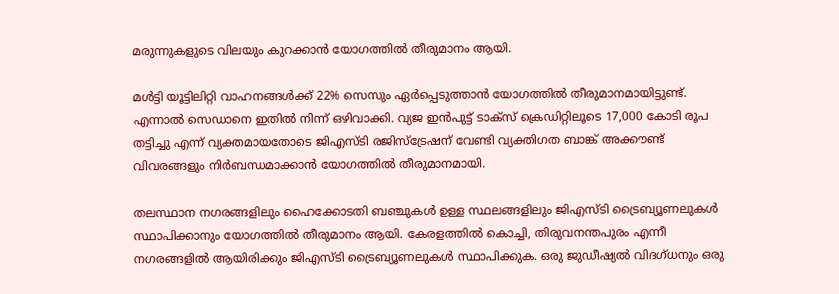മരുന്നുകളുടെ വിലയും കുറക്കാൻ യോഗത്തിൽ തീരുമാനം ആയി.

മൾട്ടി യൂട്ടിലിറ്റി വാഹനങ്ങൾക്ക് 22% സെസും ഏർപ്പെടുത്താൻ യോഗത്തിൽ തീരുമാനമായിട്ടുണ്ട്. എന്നാൽ സെഡാനെ ഇതിൽ നിന്ന് ഒഴിവാക്കി. വ്യജ ഇൻപുട്ട് ടാക്‌സ് ക്രെഡിറ്റിലൂടെ 17,000 കോടി രൂപ തട്ടിച്ചു എന്ന് വ്യക്തമായതോടെ ജിഎസ്ടി രജിസ്‌ട്രേഷന് വേണ്ടി വ്യക്തിഗത ബാങ്ക് അക്കൗണ്ട് വിവരങ്ങളും നിർബന്ധമാക്കാൻ യോഗത്തിൽ തീരുമാനമായി.

തലസ്ഥാന നഗരങ്ങളിലും ഹൈക്കോടതി ബഞ്ചുകൾ ഉള്ള സ്ഥലങ്ങളിലും ജിഎസ്ടി ട്രൈബ്യൂണലുകൾ സ്ഥാപിക്കാനും യോഗത്തിൽ തീരുമാനം ആയി. കേരളത്തിൽ കൊച്ചി, തിരുവനന്തപുരം എന്നീ നഗരങ്ങളിൽ ആയിരിക്കും ജിഎസ്ടി ട്രൈബ്യൂണലുകൾ സ്ഥാപിക്കുക. ഒരു ജുഡീഷ്യൽ വിദഗ്ധനും ഒരു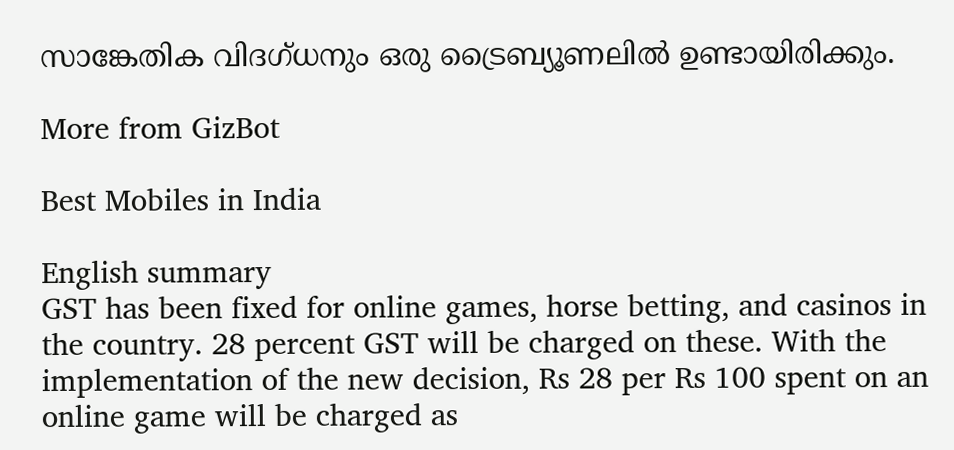സാങ്കേതിക വിദഗ്ധനും ഒരു ട്രൈബ്യൂണലിൽ ഉണ്ടായിരിക്കും.

More from GizBot

Best Mobiles in India

English summary
GST has been fixed for online games, horse betting, and casinos in the country. 28 percent GST will be charged on these. With the implementation of the new decision, Rs 28 per Rs 100 spent on an online game will be charged as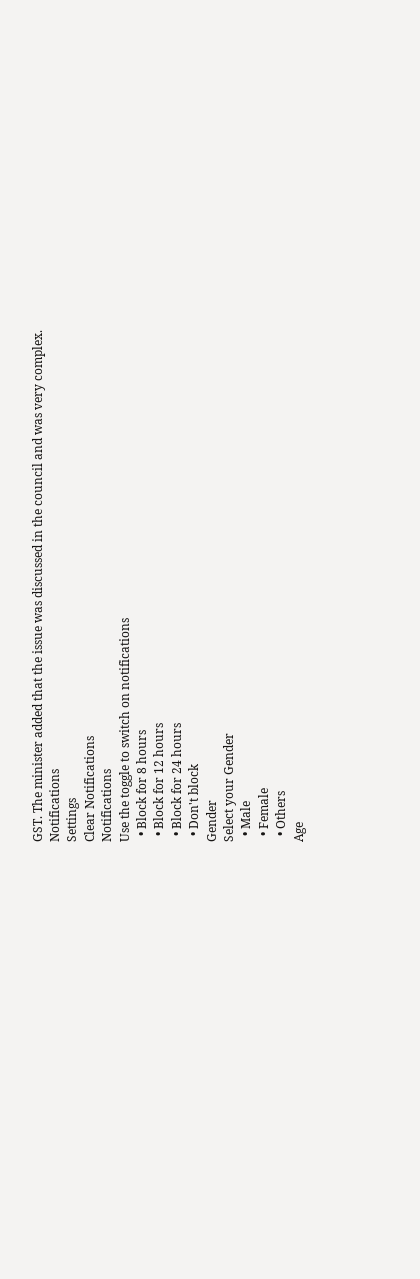GST. The minister added that the issue was discussed in the council and was very complex.
Notifications
Settings
Clear Notifications
Notifications
Use the toggle to switch on notifications
  • Block for 8 hours
  • Block for 12 hours
  • Block for 24 hours
  • Don't block
Gender
Select your Gender
  • Male
  • Female
  • Others
Age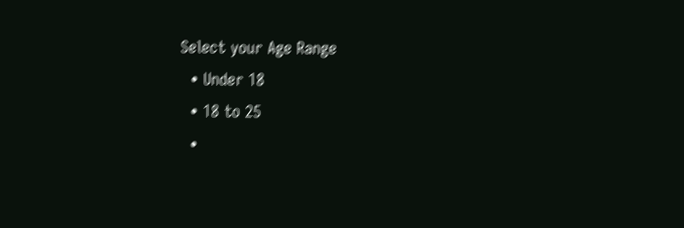Select your Age Range
  • Under 18
  • 18 to 25
  •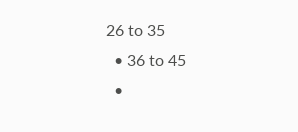26 to 35
  • 36 to 45
  •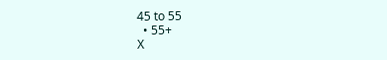45 to 55
  • 55+
X